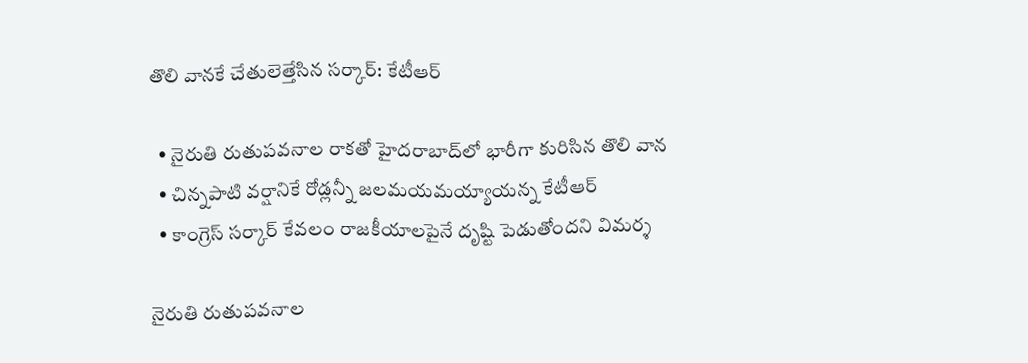తొలి వానకే చేతులెత్తేసిన సర్కార్: కేటీఆర్

  • నైరుతి రుతుపవనాల రాకతో హైదరాబాద్‌లో భారీగా కురిసిన తొలి వాన
  • చిన్నపాటి వర్షానికే రోడ్లన్నీ జలమయమయ్యాయన్న కేటీఆర్
  • కాంగ్రెస్ సర్కార్ కేవలం రాజకీయాలపైనే దృష్టి పెడుతోందని విమర్శ

నైరుతి రుతుపవనాల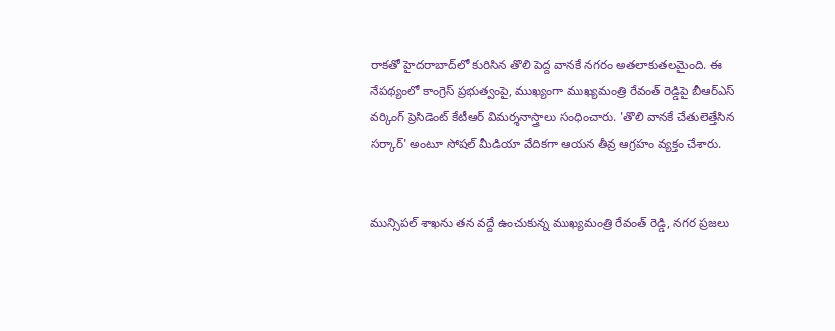రాకతో హైదరాబాద్‌లో కురిసిన తొలి పెద్ద వానకే నగరం అతలాకుతలమైంది. ఈ నేపథ్యంలో కాంగ్రెస్ ప్రభుత్వంపై, ముఖ్యంగా ముఖ్యమంత్రి రేవంత్ రెడ్డిపై బీఆర్ఎస్ వర్కింగ్ ప్రెసిడెంట్ కేటీఆర్ విమర్శనాస్త్రాలు సంధించారు. 'తొలి వానకే చేతులెత్తేసిన సర్కార్‌' అంటూ సోషల్ మీడియా వేదికగా ఆయన తీవ్ర ఆగ్రహం వ్యక్తం చేశారు.


మున్సిపల్ శాఖను తన వద్దే ఉంచుకున్న ముఖ్యమంత్రి రేవంత్ రెడ్డి, నగర ప్రజలు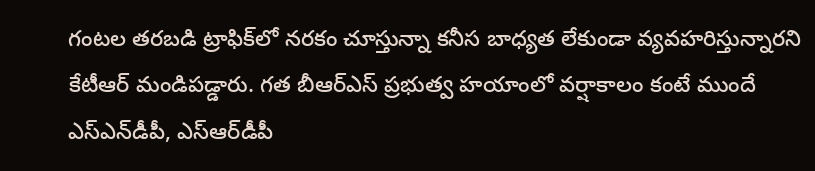గంటల తరబడి ట్రాఫిక్‌లో నరకం చూస్తున్నా కనీస బాధ్యత లేకుండా వ్యవహరిస్తున్నారని కేటీఆర్ మండిపడ్డారు. గత బీఆర్‌ఎస్ ప్రభుత్వ హయాంలో వర్షాకాలం కంటే ముందే ఎస్‌ఎన్‌డీపీ, ఎస్‌ఆర్‌డీపీ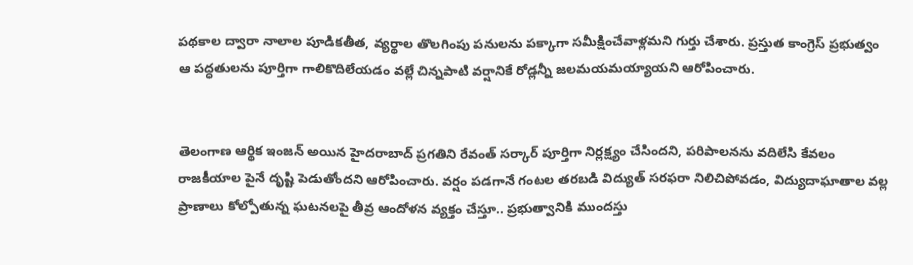పథకాల ద్వారా నాలాల పూడికతీత, వ్యర్థాల తొలగింపు పనులను పక్కాగా సమీక్షించేవాళ్లమని గుర్తు చేశారు. ప్రస్తుత కాంగ్రెస్ ప్రభుత్వం ఆ పద్ధతులను పూర్తిగా గాలికొదిలేయడం వల్లే చిన్నపాటి వర్షానికే రోడ్లన్నీ జలమయమయ్యాయని ఆరోపించారు.


తెలంగాణ ఆర్థిక ఇంజన్‌ అయిన హైదరాబాద్ ప్రగతిని రేవంత్ సర్కార్ పూర్తిగా నిర్లక్ష్యం చేసిందని, పరిపాలనను వదిలేసి కేవలం రాజకీయాల పైనే దృష్టి పెడుతోందని ఆరోపించారు. వర్షం పడగానే గంటల తరబడి విద్యుత్ సరఫరా నిలిచిపోవడం, విద్యుదాఘాతాల వల్ల ప్రాణాలు కోల్పోతున్న ఘటనలపై తీవ్ర ఆందోళన వ్యక్తం చేస్తూ.. ప్రభుత్వానికి ముందస్తు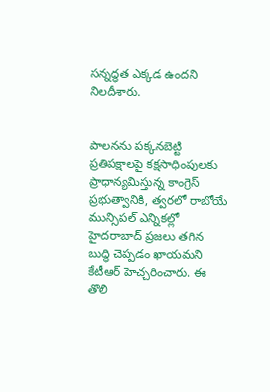సన్నద్ధత ఎక్కడ ఉందని నిలదీశారు.


పాలనను పక్కనబెట్టి ప్రతిపక్షాలపై కక్షసాధింపులకు ప్రాధాన్యమిస్తున్న కాంగ్రెస్ ప్రభుత్వానికి, త్వరలో రాబోయే మున్సిపల్ ఎన్నికల్లో హైదరాబాద్ ప్రజలు తగిన బుద్ధి చెప్పడం ఖాయమని కేటీఆర్ హెచ్చరించారు. ఈ తొలి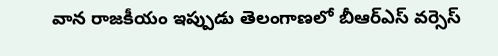వాన రాజకీయం ఇప్పుడు తెలంగాణలో బీఆర్ఎస్ వర్సెస్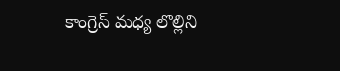కాంగ్రెస్ మధ్య లొల్లిని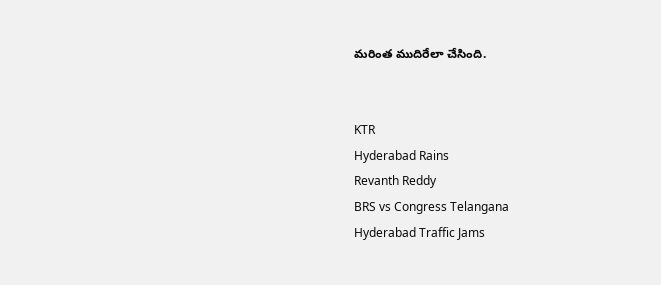మరింత ముదిరేలా చేసింది.


KTR
Hyderabad Rains
Revanth Reddy
BRS vs Congress Telangana
Hyderabad Traffic Jams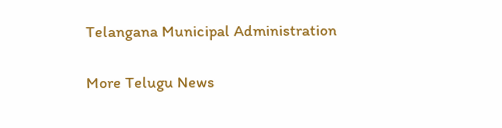Telangana Municipal Administration

More Telugu News